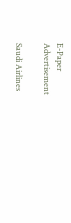E-Paper
Advertisement

Saudi Airlines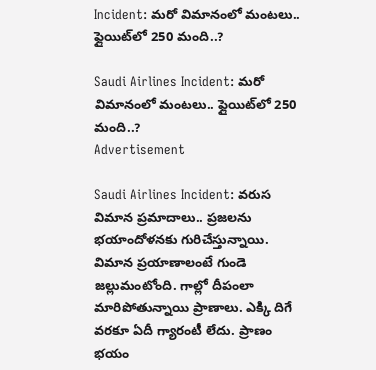Incident: మరో విమానంలో మంటలు.. ఫ్లైయిట్‌లో 250 మంది..?

Saudi Airlines Incident: మరో విమానంలో మంటలు.. ఫ్లైయిట్‌లో 250 మంది..?
Advertisement

Saudi Airlines Incident: వరుస విమాన ప్రమాదాలు.. ప్రజలను భయాందోళనకు గురిచేస్తున్నాయి. విమాన ప్రయాణాలంటే గుండె జల్లుమంటోంది. గాల్లో దీపంలా మారిపోతున్నాయి ప్రాణాలు. ఎక్కి దిగే వరకూ ఏదీ గ్యారంటీ లేదు. ప్రాణం భయం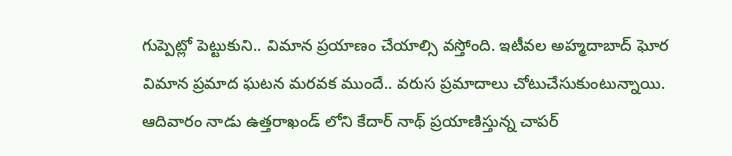గుప్పెట్లో పెట్టుకుని.. విమాన ప్రయాణం చేయాల్సి వస్తోంది. ఇటీవల అహ్మదాబాద్ ఘోర విమాన ప్రమాద ఘటన మరవక ముందే.. వరుస ప్రమాదాలు చోటుచేసుకుంటున్నాయి. ఆదివారం నాడు ఉత్తరాఖండ్ లోని కేదార్ నాథ్ ప్రయాణిస్తున్న చాపర్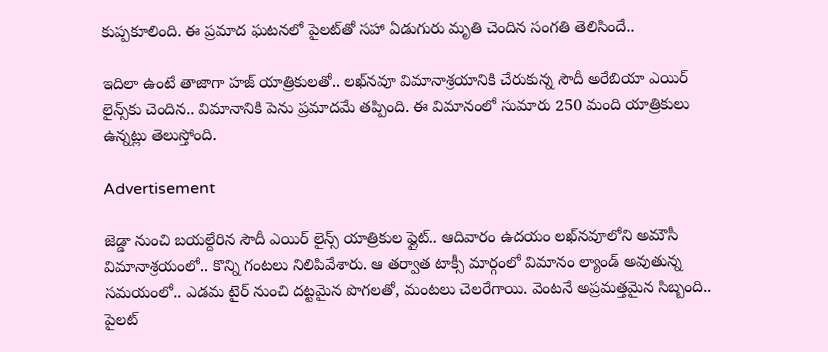కుప్పకూలింది. ఈ ప్రమాద ఘటనలో పైలట్‌తో సహా ఏడుగురు మృతి చెందిన సంగతి తెలిసిందే..

ఇదిలా ఉంటే తాజాగా హజ్ యాత్రికులతో.. లఖ్‌నవూ విమానాశ్రయానికి చేరుకున్న సౌదీ అరేబియా ఎయిర్ లైన్స్‌కు చెందిన.. విమానానికి పెను ప్రమాదమే తప్పింది. ఈ విమానంలో సుమారు 250 మంది యాత్రికులు ఉన్నట్లు తెలుస్తోంది.

Advertisement

జెడ్డా నుంచి బయల్దేరిన సౌదీ ఎయిర్ లైన్స్ యాత్రికుల ఫ్లైట్.. ఆదివారం ఉదయం లఖ్‌నవూలోని అమౌసీ విమానాశ్రయంలో.. కొన్ని గంటలు నిలిపివేశారు. ఆ తర్వాత టాక్సీ మార్గంలో విమానం ల్యాండ్ అవుతున్న సమయంలో.. ఎడమ టైర్ నుంచి దట్టమైన పొగలతో, మంటలు చెలరేగాయి. వెంటనే అప్రమత్తమైన సిబ్బంది.. పైలట్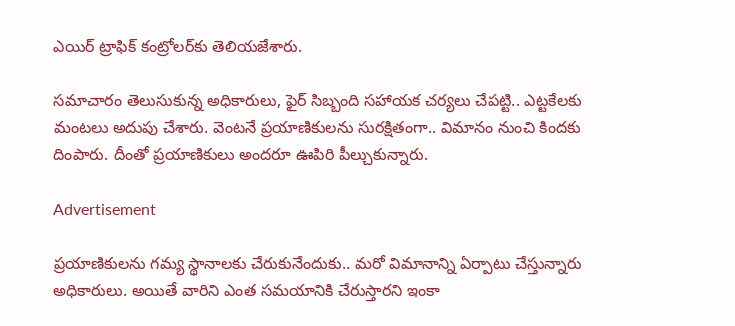ఎయిర్ ట్రాఫిక్ కంట్రోలర్‌కు తెలియజేశారు.

సమాచారం తెలుసుకున్న అధికారులు, ఫైర్ సిబ్బంది సహాయక చర్యలు చేపట్టి.. ఎట్టకేలకు మంటలు అదుపు చేశారు. వెంటనే ప్రయాణికులను సురక్షితంగా.. విమానం నుంచి కిందకు దింపారు. దీంతో ప్రయాణికులు అందరూ ఊపిరి పీల్చుకున్నారు.

Advertisement

ప్రయాణికులను గమ్య స్థానాలకు చేరుకునేందుకు.. మరో విమానాన్ని ఏర్పాటు చేస్తున్నారు అధికారులు. అయితే వారిని ఎంత సమయానికి చేరుస్తారని ఇంకా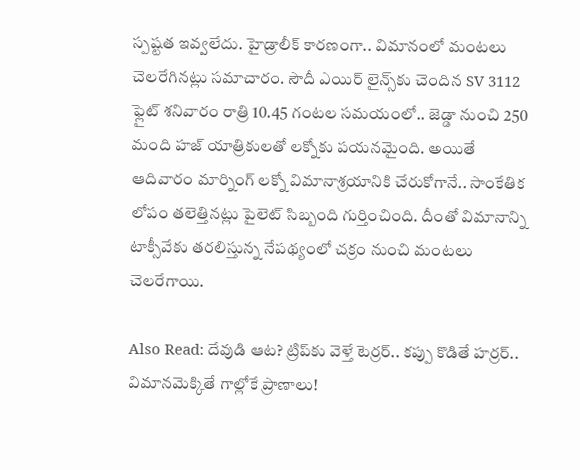స్పష్టత ఇవ్వలేదు. హైడ్రాలీక్ కారణంగా.. విమానంలో మంటలు చెలరేగినట్లు సమాచారం. సౌదీ ఎయిర్ లైన్స్‌కు చెందిన SV 3112 ఫ్లైట్ శనివారం రాత్రి 10.45 గంటల సమయంలో.. జెడ్డా నుంచి 250 మంది హజ్ యాత్రికులతో లక్నోకు పయనమైంది. అయితే ఆదివారం మార్నింగ్ లక్నో విమానాశ్రయానికి చేరుకోగానే.. సాంకేతిక లోపం తలెత్తినట్లు పైలెట్ సిబ్బంది గుర్తించింది. దీంతో విమానాన్ని టాక్సీవేకు తరలిస్తున్న నేపథ్యంలో చక్రం నుంచి మంటలు చెలరేగాయి.

Also Read: దేవుడి ఆట? ట్రిప్‌కు వెళ్తే టెర్రర్.. కప్పు కొడితే హర్రర్.. విమానమెక్కితే గాల్లోకే ప్రాణాలు!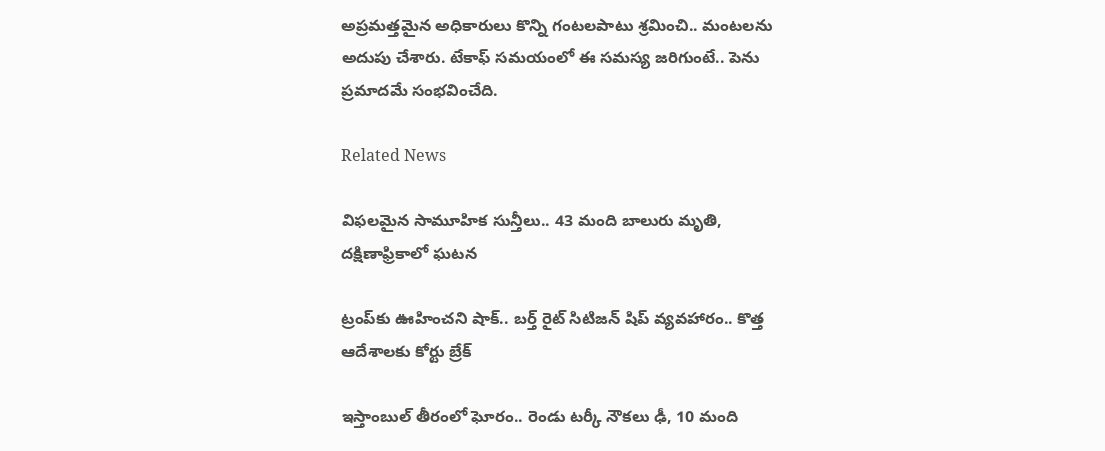అప్రమత్తమైన అధికారులు కొన్ని గంటలపాటు శ్రమించి.. మంటలను అదుపు చేశారు. టేకాఫ్ సమయంలో ఈ సమస్య జరిగుంటే.. పెను ప్రమాదమే సంభవించేది.

Related News

విఫలమైన సామూహిక సున్తీలు.. 43 మంది బాలురు మృతి, దక్షిణాఫ్రికాలో ఘటన

ట్రంప్‌‌కు ఊహించని షాక్‌.. బర్త్ రైట్ సిటిజన్ షిప్ వ్యవహారం.. కొత్త ఆదేశాలకు కోర్టు బ్రేక్

ఇస్తాంబుల్ తీరంలో ఘోరం.. రెండు టర్కీ నౌకలు ఢీ, 10 మంది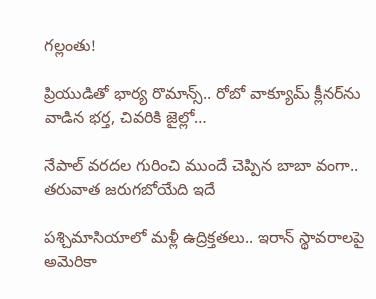గల్లంతు!

ప్రియుడితో భార్య రొమాన్స్.. రోబో వాక్యూమ్ క్లీనర్‌ను వాడిన భర్త, చివరికి జైల్లో…

నేపాల్ వరదల గురించి ముందే చెప్పిన బాబా వంగా.. తరువాత జరుగబోయేది ఇదే

పశ్చిమాసియాలో మళ్లీ ఉద్రిక్తతలు.. ఇరాన్ స్థావరాలపై అమెరికా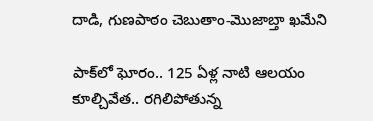దాడి, గుణపాఠం చెబుతాం-మొజాబ్తా ఖమేని

పాక్‌లో ఘోరం.. 125 ఏళ్ల నాటి ఆలయం కూల్చివేత.. రగిలిపోతున్న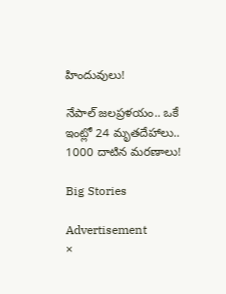హిందువులు!

నేపాల్ జలప్రళయం.. ఒకే ఇంట్లో 24 మృతదేహాలు.. 1000 దాటిన మరణాలు!

Big Stories

Advertisement
×